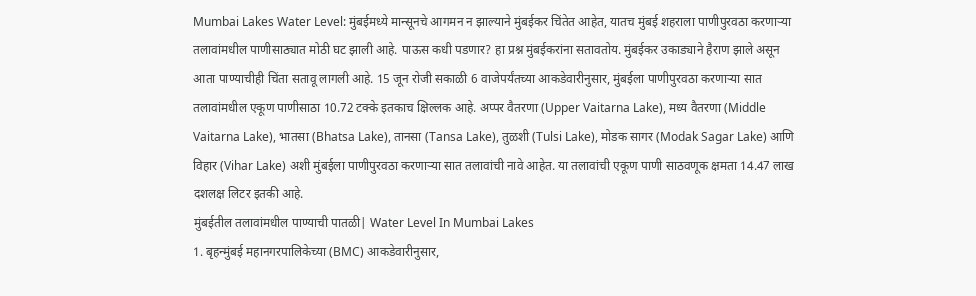Mumbai Lakes Water Level: मुंबईमध्ये मान्सूनचे आगमन न झाल्याने मुंबईकर चिंतेत आहेत, यातच मुंबई शहराला पाणीपुरवठा करणाऱ्या तलावांमधील पाणीसाठ्यात मोठी घट झाली आहे. पाऊस कधी पडणार? हा प्रश्न मुंबईकरांना सतावतोय. मुंबईकर उकाड्याने हैराण झाले असून आता पाण्याचीही चिंता सतावू लागली आहे. 15 जून रोजी सकाळी 6 वाजेपर्यंतच्या आकडेवारीनुसार, मुंबईला पाणीपुरवठा करणाऱ्या सात तलावांमधील एकूण पाणीसाठा 10.72 टक्के इतकाच क्षिल्लक आहे. अप्पर वैतरणा (Upper Vaitarna Lake), मध्य वैतरणा (Middle Vaitarna Lake), भातसा (Bhatsa Lake), तानसा (Tansa Lake), तुळशी (Tulsi Lake), मोडक सागर (Modak Sagar Lake) आणि विहार (Vihar Lake) अशी मुंबईला पाणीपुरवठा करणाऱ्या सात तलावांची नावे आहेत. या तलावांची एकूण पाणी साठवणूक क्षमता 14.47 लाख दशलक्ष लिटर इतकी आहे.
मुंबईतील तलावांमधील पाण्याची पातळी| Water Level In Mumbai Lakes
1. बृहन्मुंबई महानगरपालिकेच्या (BMC) आकडेवारीनुसार,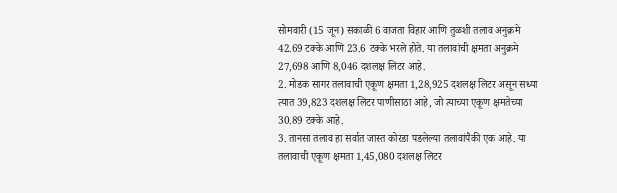सोमवारी (15 जून) सकाळी 6 वाजता विहार आणि तुळशी तलाव अनुक्रमे 42.69 टक्के आणि 23.6 टक्के भरले होते. या तलावांची क्षमता अनुक्रमे 27,698 आणि 8,046 दशलक्ष लिटर आहे.
2. मोडक सागर तलावाची एकूण क्षमता 1,28,925 दशलक्ष लिटर असून सध्या त्यात 39,823 दशलक्ष लिटर पाणीसाठा आहे, जो त्याच्या एकूण क्षमतेच्या 30.89 टक्के आहे.
3. तानसा तलाव हा सर्वात जास्त कोरडा पडलेल्या तलावांपैकी एक आहे. या तलावाची एकूण क्षमता 1,45,080 दशलक्ष लिटर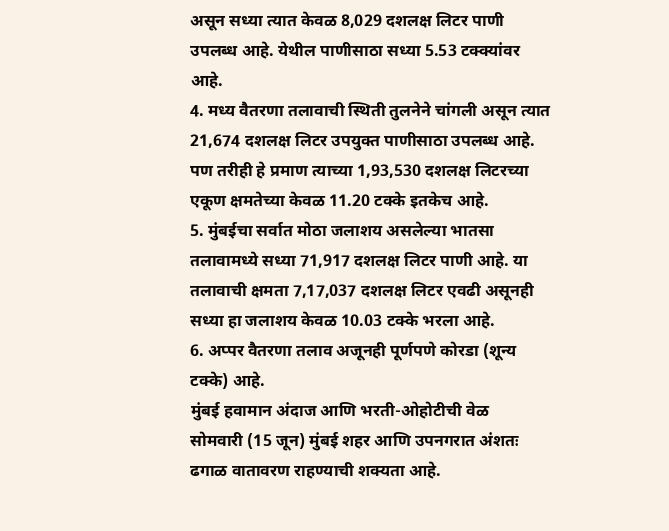असून सध्या त्यात केवळ 8,029 दशलक्ष लिटर पाणी उपलब्ध आहे. येथील पाणीसाठा सध्या 5.53 टक्क्यांवर आहे.
4. मध्य वैतरणा तलावाची स्थिती तुलनेने चांगली असून त्यात 21,674 दशलक्ष लिटर उपयुक्त पाणीसाठा उपलब्ध आहे. पण तरीही हे प्रमाण त्याच्या 1,93,530 दशलक्ष लिटरच्या एकूण क्षमतेच्या केवळ 11.20 टक्के इतकेच आहे.
5. मुंबईचा सर्वात मोठा जलाशय असलेल्या भातसा तलावामध्ये सध्या 71,917 दशलक्ष लिटर पाणी आहे. या तलावाची क्षमता 7,17,037 दशलक्ष लिटर एवढी असूनही सध्या हा जलाशय केवळ 10.03 टक्के भरला आहे.
6. अप्पर वैतरणा तलाव अजूनही पूर्णपणे कोरडा (शून्य टक्के) आहे.
मुंबई हवामान अंदाज आणि भरती-ओहोटीची वेळ
सोमवारी (15 जून) मुंबई शहर आणि उपनगरात अंशतः ढगाळ वातावरण राहण्याची शक्यता आहे.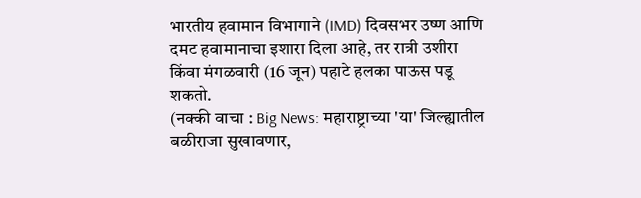भारतीय हवामान विभागाने (IMD) दिवसभर उष्ण आणि दमट हवामानाचा इशारा दिला आहे, तर रात्री उशीरा किंवा मंगळवारी (16 जून) पहाटे हलका पाऊस पडू शकतो.
(नक्की वाचा : Big News: महाराष्ट्राच्या 'या' जिल्ह्यातील बळीराजा सुखावणार,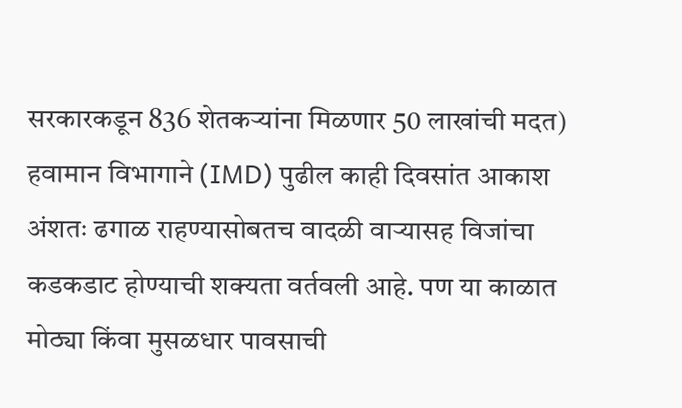सरकारकडून 836 शेतकऱ्यांना मिळणार 50 लाखांची मदत)
हवामान विभागाने (IMD) पुढील काही दिवसांत आकाश अंशतः ढगाळ राहण्यासोबतच वादळी वाऱ्यासह विजांचा कडकडाट होण्याची शक्यता वर्तवली आहे. पण या काळात मोठ्या किंवा मुसळधार पावसाची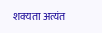शक्यता अत्यंत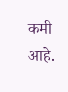कमी आहे.